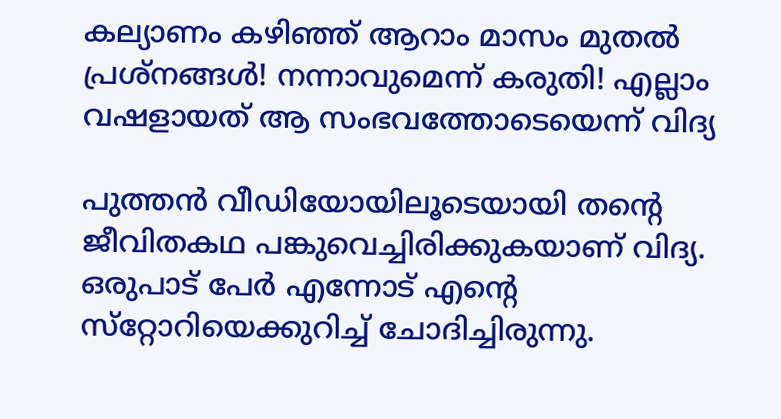കല്യാണം കഴിഞ്ഞ് ആറാം മാസം മുതല്‍ പ്രശ്‌നങ്ങള്‍! നന്നാവുമെന്ന് കരുതി! എല്ലാം വഷളായത് ആ സംഭവത്തോടെയെന്ന് വിദ്യ

പുത്തന്‍ വീഡിയോയിലൂടെയായി തന്റെ ജീവിതകഥ പങ്കുവെച്ചിരിക്കുകയാണ് വിദ്യ. ഒരുപാട് പേര്‍ എന്നോട് എന്റെ സ്‌റ്റോറിയെക്കുറിച്ച് ചോദിച്ചിരുന്നു.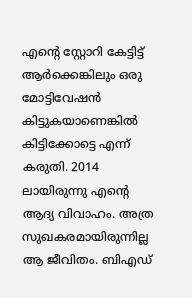എന്റെ സ്റ്റോറി കേട്ടിട്ട് ആര്‍ക്കെങ്കിലും ഒരു മോട്ടിവേഷന്‍ കിട്ടുകയാണെങ്കില്‍ കിട്ടിക്കോട്ടെ എന്ന് കരുതി. 2014 ലായിരുന്നു എന്റെ ആദ്യ വിവാഹം. അത്ര സുഖകരമായിരുന്നില്ല ആ ജീവിതം. ബിഎഡ്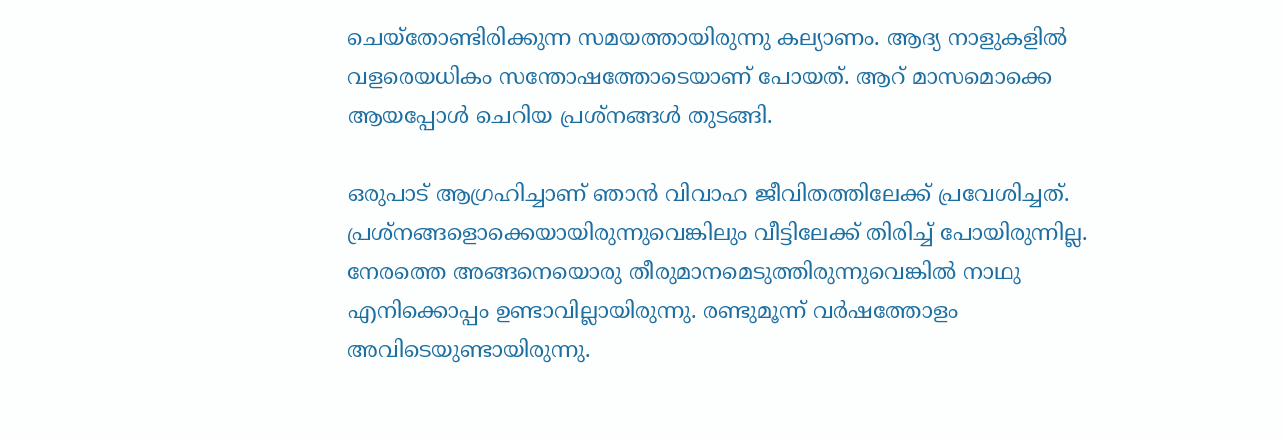ചെയ്‌തോണ്ടിരിക്കുന്ന സമയത്തായിരുന്നു കല്യാണം. ആദ്യ നാളുകളില്‍ വളരെയധികം സന്തോഷത്തോടെയാണ് പോയത്. ആറ് മാസമൊക്കെ ആയപ്പോള്‍ ചെറിയ പ്രശ്‌നങ്ങള്‍ തുടങ്ങി.

ഒരുപാട് ആഗ്രഹിച്ചാണ് ഞാന്‍ വിവാഹ ജീവിതത്തിലേക്ക് പ്രവേശിച്ചത്. പ്രശ്‌നങ്ങളൊക്കെയായിരുന്നുവെങ്കിലും വീട്ടിലേക്ക് തിരിച്ച് പോയിരുന്നില്ല. നേരത്തെ അങ്ങനെയൊരു തീരുമാനമെടുത്തിരുന്നുവെങ്കില്‍ നാഥു എനിക്കൊപ്പം ഉണ്ടാവില്ലായിരുന്നു. രണ്ടുമൂന്ന് വര്‍ഷത്തോളം അവിടെയുണ്ടായിരുന്നു.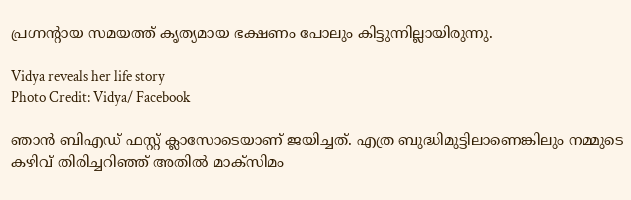പ്രഗ്നന്റായ സമയത്ത് കൃത്യമായ ഭക്ഷണം പോലും കിട്ടുന്നില്ലായിരുന്നു.

Vidya reveals her life story
Photo Credit: Vidya/ Facebook

ഞാന്‍ ബിഎഡ് ഫസ്റ്റ് ക്ലാസോടെയാണ് ജയിച്ചത്. എത്ര ബുദ്ധിമുട്ടിലാണെങ്കിലും നമ്മുടെ കഴിവ് തിരിച്ചറിഞ്ഞ് അതില്‍ മാക്‌സിമം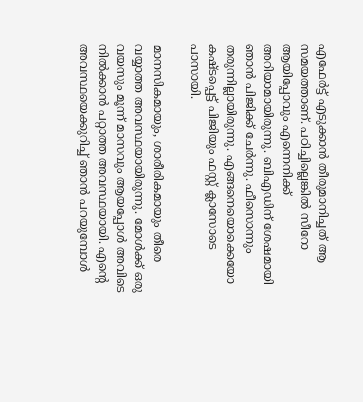എഫേര്‍ട്ട് എടുക്കാന്‍ തീരുമാനിച്ചത് ആ സമയത്താണ്. പഠിച്ചില്ലെങ്കില്‍ സീറോ ആയിപ്പോവും എന്നെനിക്ക് അറിയാമായിരുന്നു. ബിഎഡിന് ശേഷമായി ഞാന്‍ പിജിക്ക് ചേര്‍ന്നു. ഫീസൊന്നും തരുന്നില്ലായിരുന്നു. എങ്ങനെയൊക്കെയോ കഷ്ടപ്പെട്ട് പിജിയും ഫസ്റ്റ് ക്ലാസോടെ പാസായി.

മാനസികമായും, ശാരീരികമായും തീരെ വയ്യാത്ത അവസ്ഥയായിരുന്നു. മോള്‍ക്ക് ഒരു വയസും മൂന്ന് മാസവും ആയപ്പോള്‍ അവിടെ നില്‍ക്കാന്‍ പറ്റാത്ത അവസ്ഥയായി. എന്റെ അവസ്ഥയെക്കുറിച്ച് ഞാന്‍ പറയുമ്പോള്‍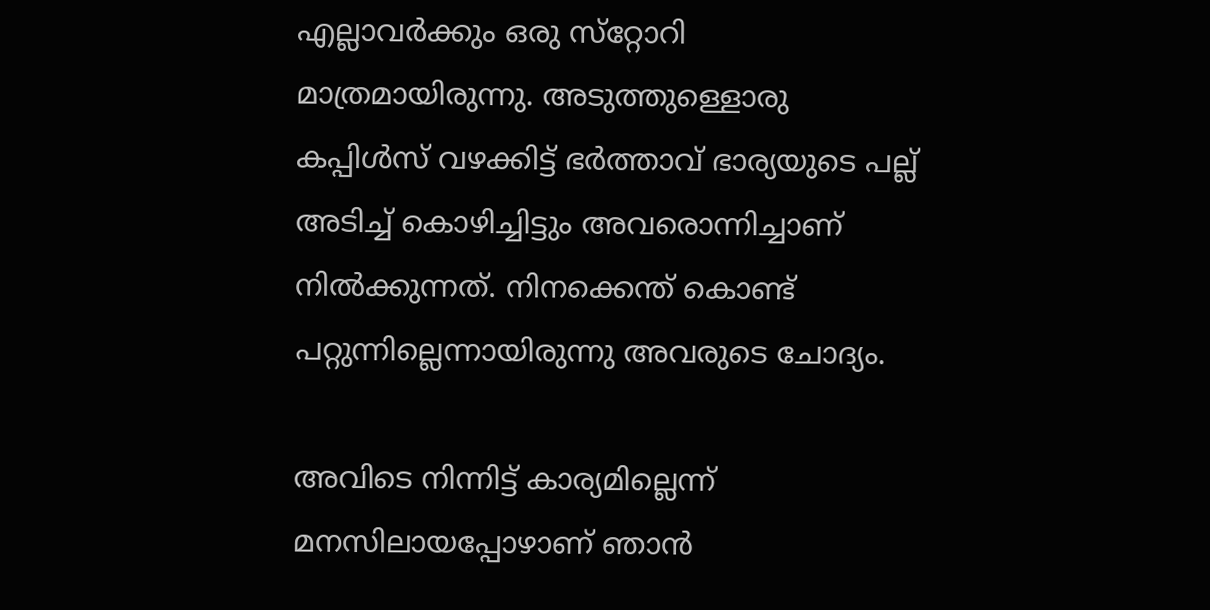എല്ലാവര്‍ക്കും ഒരു സ്‌റ്റോറി മാത്രമായിരുന്നു. അടുത്തുള്ളൊരു കപ്പിള്‍സ് വഴക്കിട്ട് ഭര്‍ത്താവ് ഭാര്യയുടെ പല്ല് അടിച്ച് കൊഴിച്ചിട്ടും അവരൊന്നിച്ചാണ് നില്‍ക്കുന്നത്. നിനക്കെന്ത് കൊണ്ട് പറ്റുന്നില്ലെന്നായിരുന്നു അവരുടെ ചോദ്യം.

അവിടെ നിന്നിട്ട് കാര്യമില്ലെന്ന് മനസിലായപ്പോഴാണ് ഞാന്‍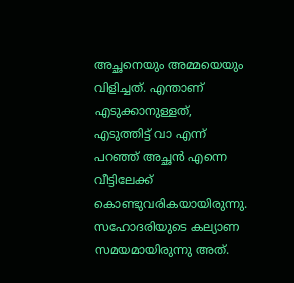അച്ഛനെയും അമ്മയെയും വിളിച്ചത്. എന്താണ് എടുക്കാനുള്ളത്, എടുത്തിട്ട് വാ എന്ന് പറഞ്ഞ് അച്ഛന്‍ എന്നെ വീട്ടിലേക്ക് കൊണ്ടുവരികയായിരുന്നു. സഹോദരിയുടെ കല്യാണ സമയമായിരുന്നു അത്.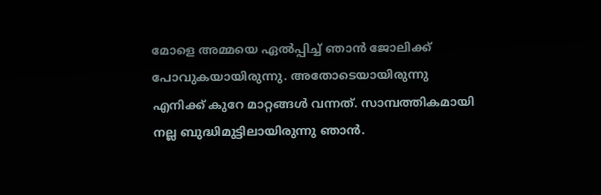മോളെ അമ്മയെ ഏല്‍പ്പിച്ച് ഞാന്‍ ജോലിക്ക് പോവുകയായിരുന്നു. അതോടെയായിരുന്നു എനിക്ക് കുറേ മാറ്റങ്ങള്‍ വന്നത്. സാമ്പത്തികമായി നല്ല ബുദ്ധിമുട്ടിലായിരുന്നു ഞാന്‍.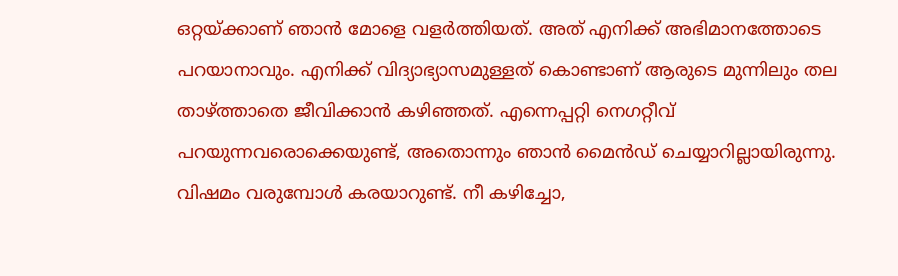ഒറ്റയ്ക്കാണ് ഞാന്‍ മോളെ വളര്‍ത്തിയത്. അത് എനിക്ക് അഭിമാനത്തോടെ പറയാനാവും. എനിക്ക് വിദ്യാഭ്യാസമുള്ളത് കൊണ്ടാണ് ആരുടെ മുന്നിലും തല താഴ്ത്താതെ ജീവിക്കാന്‍ കഴിഞ്ഞത്. എന്നെപ്പറ്റി നെഗറ്റീവ് പറയുന്നവരൊക്കെയുണ്ട്, അതൊന്നും ഞാന്‍ മൈന്‍ഡ് ചെയ്യാറില്ലായിരുന്നു. വിഷമം വരുമ്പോള്‍ കരയാറുണ്ട്. നീ കഴിച്ചോ,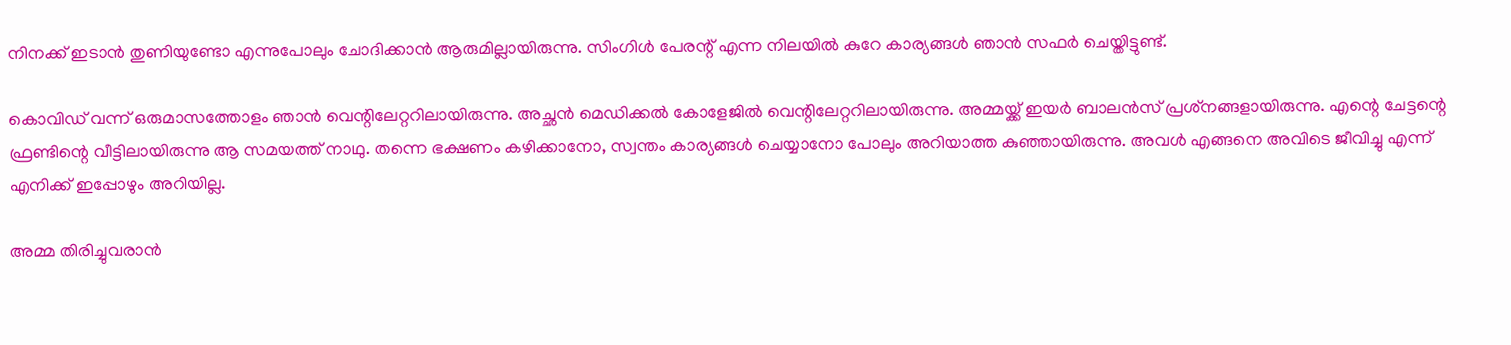നിനക്ക് ഇടാന്‍ തുണിയുണ്ടോ എന്നുപോലും ചോദിക്കാന്‍ ആരുമില്ലായിരുന്നു. സിംഗിള്‍ പേരന്റ് എന്ന നിലയില്‍ കുറേ കാര്യങ്ങള്‍ ഞാന്‍ സഫര്‍ ചെയ്തിട്ടുണ്ട്.

കൊവിഡ് വന്ന് ഒരുമാസത്തോളം ഞാന്‍ വെന്റിലേറ്ററിലായിരുന്നു. അച്ഛന്‍ മെഡിക്കല്‍ കോളേജില്‍ വെന്റിലേറ്ററിലായിരുന്നു. അമ്മയ്ക്ക് ഇയര്‍ ബാലന്‍സ് പ്രശ്‌നങ്ങളായിരുന്നു. എന്റെ ചേട്ടന്റെ ഫ്രണ്ടിന്റെ വീട്ടിലായിരുന്നു ആ സമയത്ത് നാഥു. തന്നെ ഭക്ഷണം കഴിക്കാനോ, സ്വന്തം കാര്യങ്ങള്‍ ചെയ്യാനോ പോലും അറിയാത്ത കുഞ്ഞായിരുന്നു. അവള്‍ എങ്ങനെ അവിടെ ജീവിച്ചു എന്ന് എനിക്ക് ഇപ്പോഴും അറിയില്ല.

അമ്മ തിരിച്ചുവരാന്‍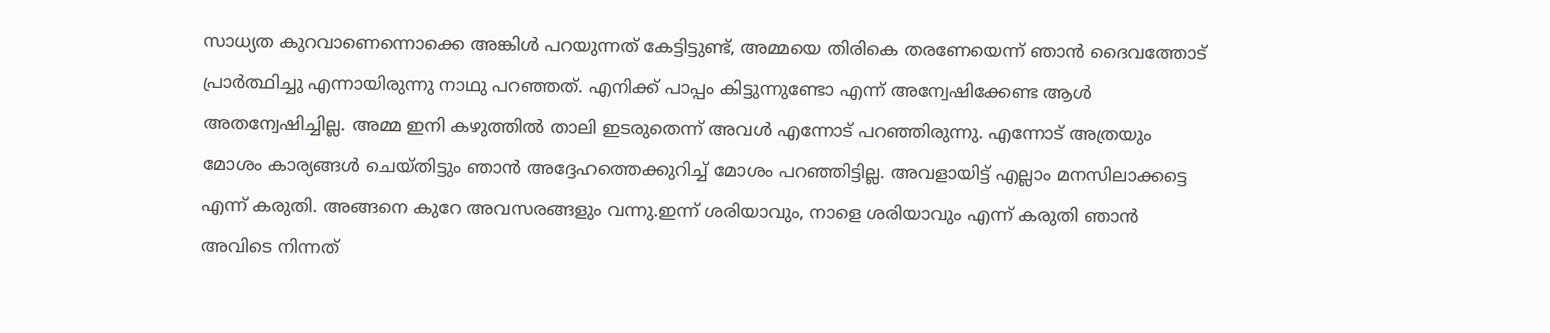സാധ്യത കുറവാണെന്നൊക്കെ അങ്കിള്‍ പറയുന്നത് കേട്ടിട്ടുണ്ട്, അമ്മയെ തിരികെ തരണേയെന്ന് ഞാന്‍ ദൈവത്തോട് പ്രാര്‍ത്ഥിച്ചു എന്നായിരുന്നു നാഥു പറഞ്ഞത്. എനിക്ക് പാപ്പം കിട്ടുന്നുണ്ടോ എന്ന് അന്വേഷിക്കേണ്ട ആള്‍ അതന്വേഷിച്ചില്ല. അമ്മ ഇനി കഴുത്തില്‍ താലി ഇടരുതെന്ന് അവള്‍ എന്നോട് പറഞ്ഞിരുന്നു. എന്നോട് അത്രയും മോശം കാര്യങ്ങള്‍ ചെയ്തിട്ടും ഞാന്‍ അദ്ദേഹത്തെക്കുറിച്ച് മോശം പറഞ്ഞിട്ടില്ല. അവളായിട്ട് എല്ലാം മനസിലാക്കട്ടെ എന്ന് കരുതി. അങ്ങനെ കുറേ അവസരങ്ങളും വന്നു.ഇന്ന് ശരിയാവും, നാളെ ശരിയാവും എന്ന് കരുതി ഞാന്‍ അവിടെ നിന്നത്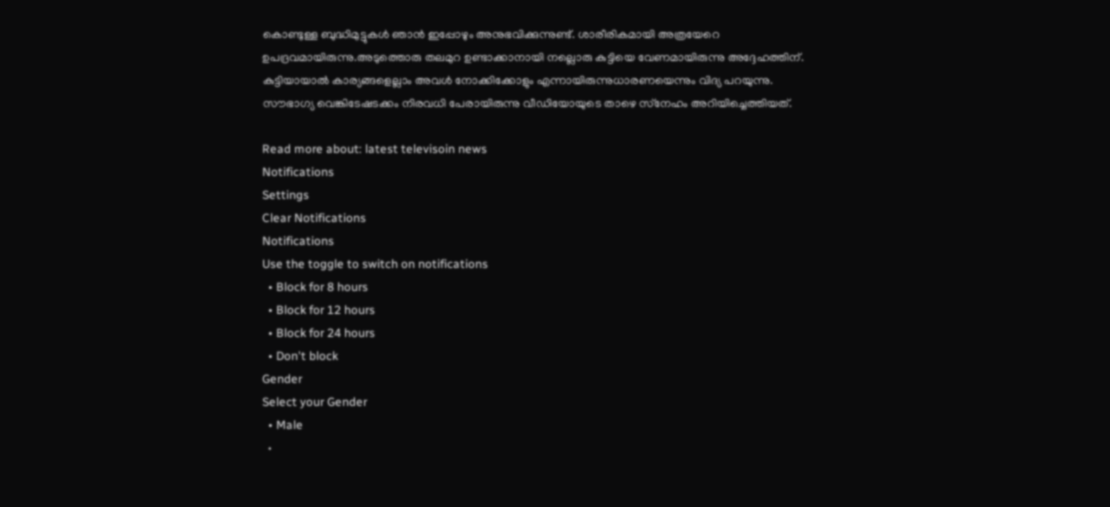കൊണ്ടുള്ള ബുദ്ധിമുട്ടുകള്‍ ഞാന്‍ ഇപ്പോഴും അനുഭവിക്കുന്നുണ്ട്. ശാരീരികമായി അത്രയേറെ ഉപദ്രവമായിരുന്നു.അടുത്തൊരു തലമുറ ഉണ്ടാക്കാനായി നല്ലൊരു കുട്ടിയെ വേണമായിരുന്നു അദ്ദേഹത്തിന്. കുട്ടിയായാല്‍ കാര്യങ്ങളെല്ലാം അവള്‍ നോക്കിക്കോളും എന്നായിരുന്നുധാരണയെന്നും വിദ്യ പറയുന്നു. സൗഭാഗ്യ വെങ്കിടേഷടക്കം നിരവധി പേരായിരുന്നു വീഡിയോയുടെ താഴെ സ്‌നേഹം അറിയിച്ചെത്തിയത്.

Read more about: latest televisoin news
Notifications
Settings
Clear Notifications
Notifications
Use the toggle to switch on notifications
  • Block for 8 hours
  • Block for 12 hours
  • Block for 24 hours
  • Don't block
Gender
Select your Gender
  • Male
  •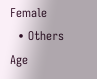Female
  • Others
Age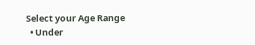Select your Age Range
  • Under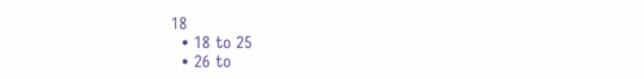18
  • 18 to 25
  • 26 to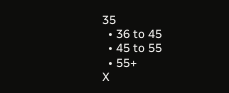35
  • 36 to 45
  • 45 to 55
  • 55+
X